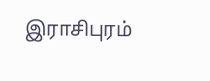இராசிபுரம்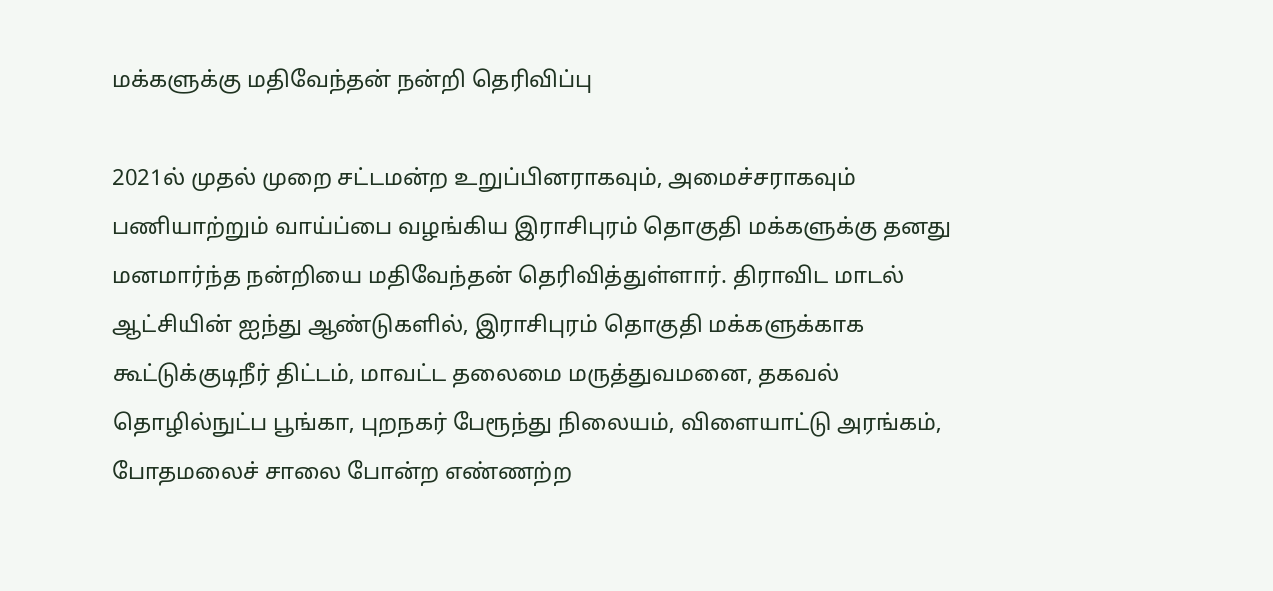மக்களுக்கு மதிவேந்தன் நன்றி தெரிவிப்பு

2021ல் முதல் முறை சட்டமன்ற உறுப்பினராகவும், அமைச்சராகவும் பணியாற்றும் வாய்ப்பை வழங்கிய இராசிபுரம் தொகுதி மக்களுக்கு தனது மனமார்ந்த நன்றியை மதிவேந்தன் தெரிவித்துள்ளார். திராவிட மாடல் ஆட்சியின் ஐந்து ஆண்டுகளில், இராசிபுரம் தொகுதி மக்களுக்காக கூட்டுக்குடிநீர் திட்டம், மாவட்ட தலைமை மருத்துவமனை, தகவல் தொழில்நுட்ப பூங்கா, புறநகர் பேரூந்து நிலையம், விளையாட்டு அரங்கம், போதமலைச் சாலை போன்ற எண்ணற்ற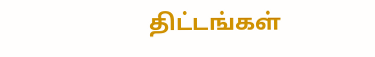திட்டங்கள்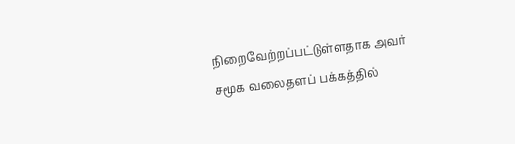நிறைவேற்றப்பட்டுள்ளதாக அவர் சமூக வலைதளப் பக்கத்தில்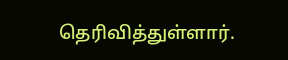தெரிவித்துள்ளார்.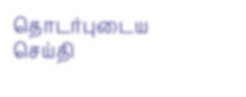தொடர்புடைய செய்தி